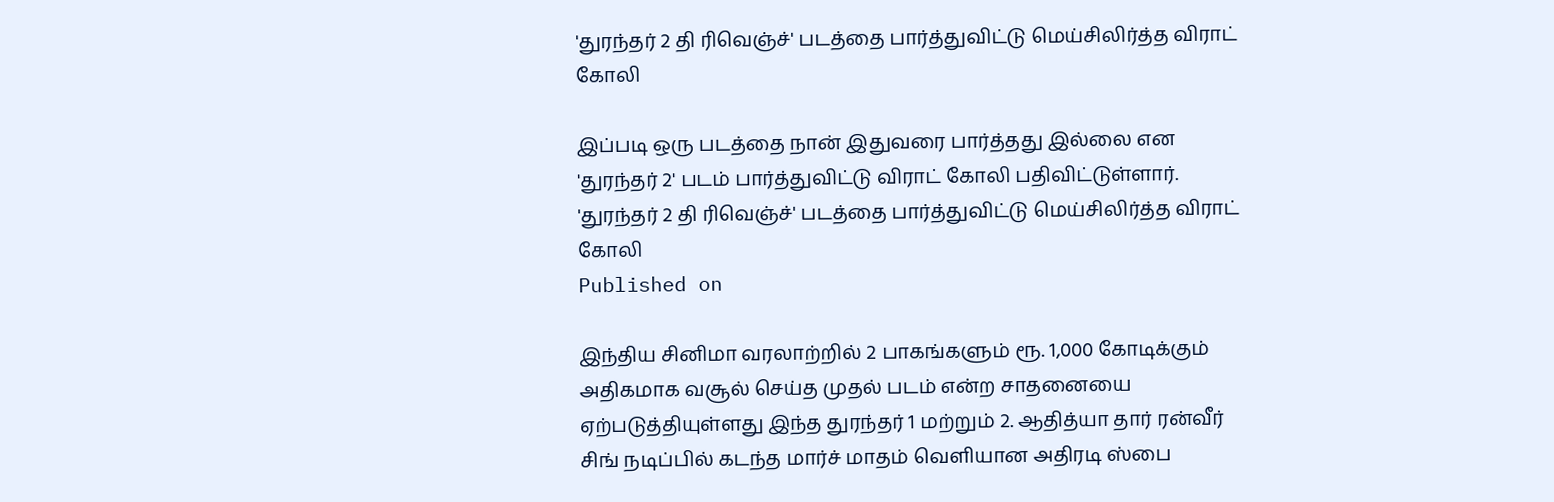'துரந்தர் 2 தி ரிவெஞ்ச்' படத்தை பார்த்துவிட்டு மெய்சிலிர்த்த விராட் கோலி

இப்படி ஒரு படத்தை நான் இதுவரை பார்த்தது இல்லை என 'துரந்தர் 2' படம் பார்த்துவிட்டு விராட் கோலி பதிவிட்டுள்ளார்.
'துரந்தர் 2 தி ரிவெஞ்ச்' படத்தை பார்த்துவிட்டு மெய்சிலிர்த்த விராட் கோலி
Published on

இந்திய சினிமா வரலாற்றில் 2 பாகங்களும் ரூ. 1,000 கோடிக்கும் அதிகமாக வசூல் செய்த முதல் படம் என்ற சாதனையை ஏற்படுத்தியுள்ளது இந்த துரந்தர் 1 மற்றும் 2. ஆதித்யா தார் ரன்வீர் சிங் நடிப்பில் கடந்த மார்ச் மாதம் வெளியான அதிரடி ஸ்பை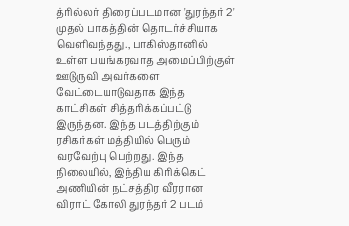த்ரில்லர் திரைப்படமான 'துரந்தர் 2' முதல் பாகத்தின் தொடர்ச்சியாக வெளிவந்தது., பாகிஸ்தானில் உள்ள பயங்கரவாத அமைப்பிற்குள் ஊடுருவி அவர்களை வேட்டையாடுவதாக இந்த காட்சிகள் சித்தரிக்கப்பட்டு இருந்தன. இந்த படத்திற்கும் ரசிகர்கள் மத்தியில் பெரும் வரவேற்பு பெற்றது. இந்த நிலையில், இந்திய கிரிக்கெட் அணியின் நட்சத்திர வீரரான விராட் கோலி துரந்தர் 2 படம்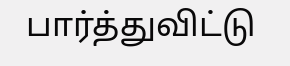பார்த்துவிட்டு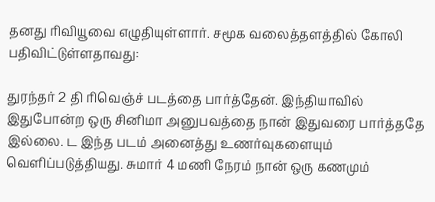தனது ரிவியூவை எழுதியுள்ளார். சமூக வலைத்தளத்தில் கோலி பதிவிட்டுள்ளதாவது:

துரந்தர் 2 தி ரிவெஞ்ச் படத்தை பார்த்தேன். இந்தியாவில் இதுபோன்ற ஒரு சினிமா அனுபவத்தை நான் இதுவரை பார்த்ததே இல்லை. ட இந்த படம் அனைத்து உணர்வுகளையும் வெளிப்படுத்தியது. சுமார் 4 மணி நேரம் நான் ஒரு கணமும்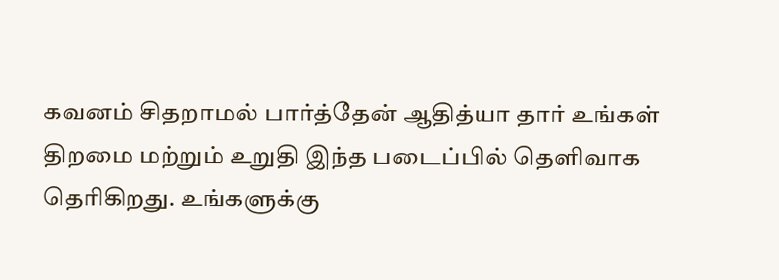கவனம் சிதறாமல் பார்த்தேன் ஆதித்யா தார் உங்கள் திறமை மற்றும் உறுதி இந்த படைப்பில் தெளிவாக தெரிகிறது. உங்களுக்கு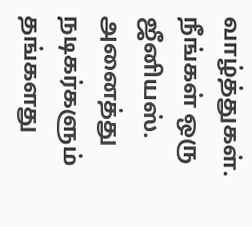வாழ்த்துகள். நீங்கள் ஒரு ஜீனியஸ். அனைத்து நடிகர்களும் தங்களது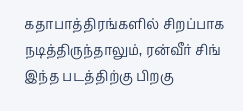கதாபாத்திரங்களில் சிறப்பாக நடித்திருந்தாலும், ரன்வீர் சிங் இந்த படத்திற்கு பிறகு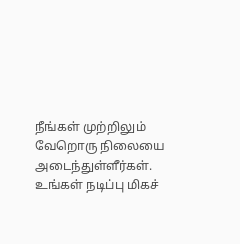நீங்கள் முற்றிலும் வேறொரு நிலையை அடைந்துள்ளீர்கள். உங்கள் நடிப்பு மிகச்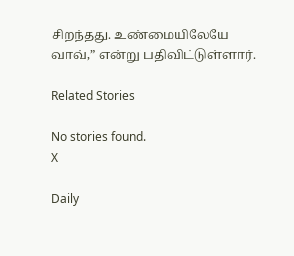சிறந்தது. உண்மையிலேயே வாவ்,” என்று பதிவிட்டுள்ளார்.

Related Stories

No stories found.
X

Daily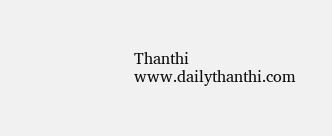Thanthi
www.dailythanthi.com